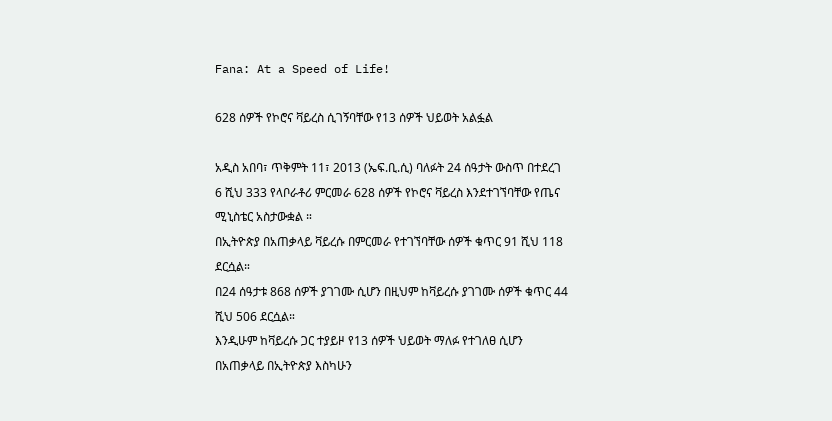Fana: At a Speed of Life!

628 ሰዎች የኮሮና ቫይረስ ሲገኝባቸው የ13 ሰዎች ህይወት አልፏል

አዲስ አበባ፣ ጥቅምት 11፣ 2013 (ኤፍ.ቢ.ሲ) ባለፉት 24 ሰዓታት ውስጥ በተደረገ 6 ሺህ 333 የላቦራቶሪ ምርመራ 628 ሰዎች የኮሮና ቫይረስ እንደተገኘባቸው የጤና ሚኒስቴር አስታውቋል ።
በኢትዮጵያ በአጠቃላይ ቫይረሱ በምርመራ የተገኘባቸው ሰዎች ቁጥር 91 ሺህ 118 ደርሷል።
በ24 ሰዓታቱ 868 ሰዎች ያገገሙ ሲሆን በዚህም ከቫይረሱ ያገገሙ ሰዎች ቁጥር 44 ሺህ 506 ደርሷል።
እንዲሁም ከቫይረሱ ጋር ተያይዞ የ13 ሰዎች ህይወት ማለፉ የተገለፀ ሲሆን በአጠቃላይ በኢትዮጵያ እስካሁን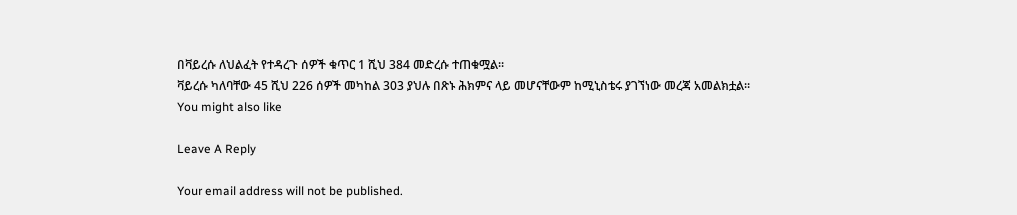በቫይረሱ ለህልፈት የተዳረጉ ሰዎች ቁጥር 1 ሺህ 384 መድረሱ ተጠቁሟል።
ቫይረሱ ካለባቸው 45 ሺህ 226 ሰዎች መካከል 303 ያህሉ በጽኑ ሕክምና ላይ መሆናቸውም ከሚኒስቴሩ ያገኘነው መረጃ አመልክቷል።
You might also like

Leave A Reply

Your email address will not be published.